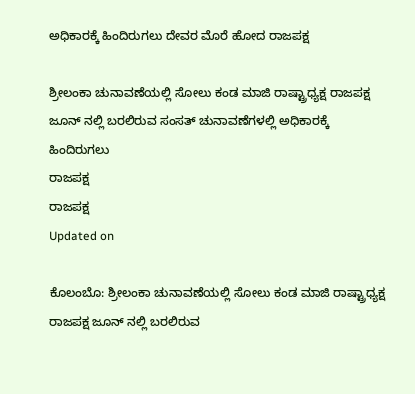ಅಧಿಕಾರಕ್ಕೆ ಹಿಂದಿರುಗಲು ದೇವರ ಮೊರೆ ಹೋದ ರಾಜಪಕ್ಷ

ಶ್ರೀಲಂಕಾ ಚುನಾವಣೆಯಲ್ಲಿ ಸೋಲು ಕಂಡ ಮಾಜಿ ರಾಷ್ಟ್ರಾಧ್ಯಕ್ಷ ರಾಜಪಕ್ಷ ಜೂನ್ ನಲ್ಲಿ ಬರಲಿರುವ ಸಂಸತ್ ಚುನಾವಣೆಗಳಲ್ಲಿ ಅಧಿಕಾರಕ್ಕೆ ಹಿಂದಿರುಗಲು
ರಾಜಪಕ್ಷ
ರಾಜಪಕ್ಷ
Updated on

ಕೊಲಂಬೊ: ಶ್ರೀಲಂಕಾ ಚುನಾವಣೆಯಲ್ಲಿ ಸೋಲು ಕಂಡ ಮಾಜಿ ರಾಷ್ಟ್ರಾಧ್ಯಕ್ಷ ರಾಜಪಕ್ಷ ಜೂನ್ ನಲ್ಲಿ ಬರಲಿರುವ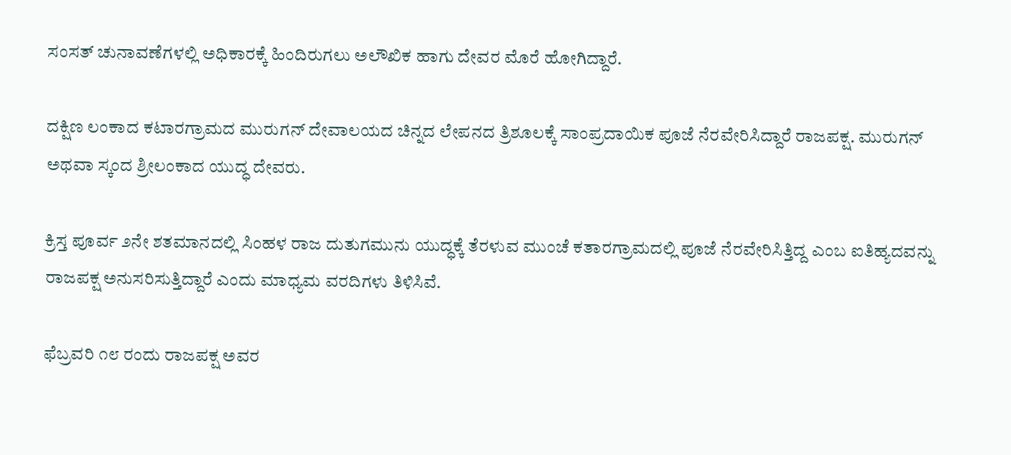ಸಂಸತ್ ಚುನಾವಣೆಗಳಲ್ಲಿ ಅಧಿಕಾರಕ್ಕೆ ಹಿಂದಿರುಗಲು ಅಲೌಖಿಕ ಹಾಗು ದೇವರ ಮೊರೆ ಹೋಗಿದ್ದಾರೆ.

ದಕ್ಷಿಣ ಲಂಕಾದ ಕಟಾರಗ್ರಾಮದ ಮುರುಗನ್ ದೇವಾಲಯದ ಚಿನ್ನದ ಲೇಪನದ ತ್ರಿಶೂಲಕ್ಕೆ ಸಾಂಪ್ರದಾಯಿಕ ಪೂಜೆ ನೆರವೇರಿಸಿದ್ದಾರೆ ರಾಜಪಕ್ಷ. ಮುರುಗನ್ ಅಥವಾ ಸ್ಕಂದ ಶ್ರೀಲಂಕಾದ ಯುದ್ಧ ದೇವರು.

ಕ್ರಿಸ್ತ ಪೂರ್ವ ೨ನೇ ಶತಮಾನದಲ್ಲಿ ಸಿಂಹಳ ರಾಜ ದುತುಗಮುನು ಯುದ್ಧಕ್ಕೆ ತೆರಳುವ ಮುಂಚೆ ಕತಾರಗ್ರಾಮದಲ್ಲಿ ಪೂಜೆ ನೆರವೇರಿಸಿತ್ತಿದ್ದ ಎಂಬ ಐತಿಹ್ಯದವನ್ನು ರಾಜಪಕ್ಷ ಅನುಸರಿಸುತ್ತಿದ್ದಾರೆ ಎಂದು ಮಾಧ್ಯಮ ವರದಿಗಳು ತಿಳಿಸಿವೆ.

ಫೆಬ್ರವರಿ ೧೮ ರಂದು ರಾಜಪಕ್ಷ ಅವರ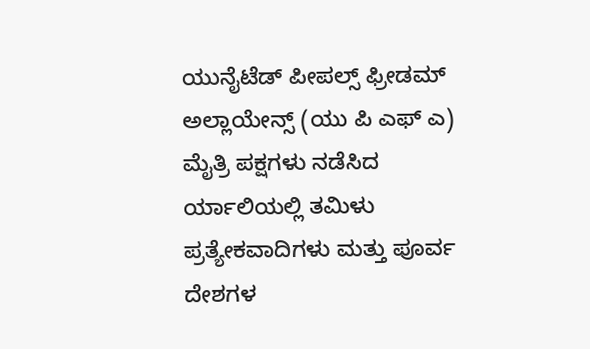ಯುನೈಟೆಡ್ ಪೀಪಲ್ಸ್ ಫ್ರೀಡಮ್ ಅಲ್ಲಾಯೇನ್ಸ್ (ಯು ಪಿ ಎಫ್ ಎ) ಮೈತ್ರಿ ಪಕ್ಷಗಳು ನಡೆಸಿದ ರ್ಯಾಲಿಯಲ್ಲಿ ತಮಿಳು ಪ್ರತ್ಯೇಕವಾದಿಗಳು ಮತ್ತು ಪೂರ್ವ ದೇಶಗಳ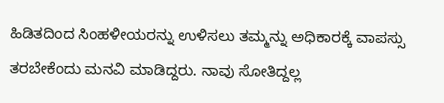ಹಿಡಿತದಿಂದ ಸಿಂಹಳೀಯರನ್ನು ಉಳಿಸಲು ತಮ್ಮನ್ನು ಅಧಿಕಾರಕ್ಕೆ ವಾಪಸ್ಸು ತರಬೇಕೆಂದು ಮನವಿ ಮಾಡಿದ್ದರು. ನಾವು ಸೋತಿದ್ದಲ್ಲ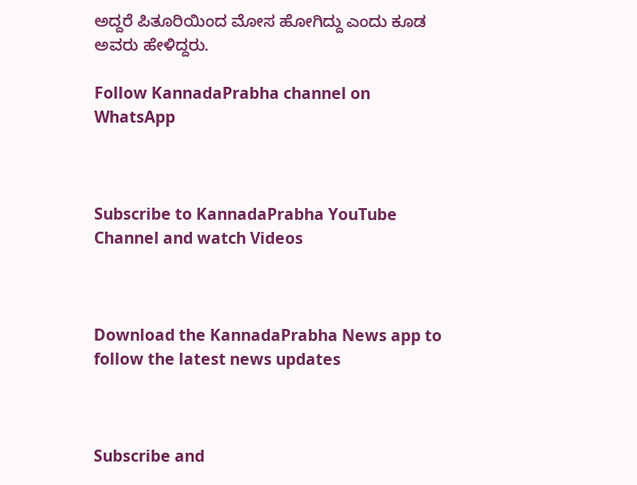ಅದ್ದರೆ ಪಿತೂರಿಯಿಂದ ಮೋಸ ಹೋಗಿದ್ದು ಎಂದು ಕೂಡ ಅವರು ಹೇಳಿದ್ದರು.

Follow KannadaPrabha channel on WhatsApp



Subscribe to KannadaPrabha YouTube Channel and watch Videos



Download the KannadaPrabha News app to follow the latest news updates



Subscribe and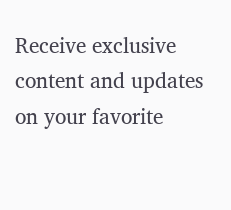Receive exclusive content and updates on your favorite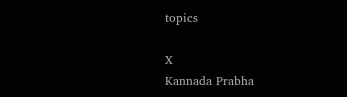topics

X
Kannada Prabha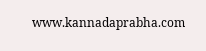www.kannadaprabha.com